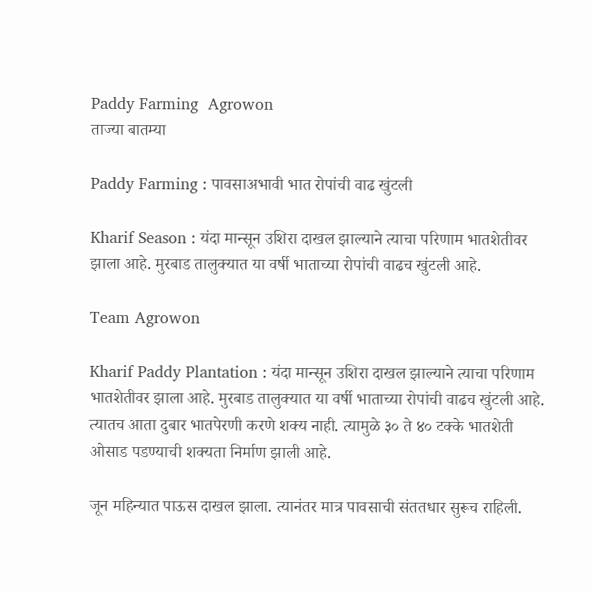Paddy Farming  Agrowon
ताज्या बातम्या

Paddy Farming : पावसाअभावी भात रोपांची वाढ खुंटली

Kharif Season : यंदा मान्सून उशिरा दाखल झाल्याने त्याचा परिणाम भातशेतीवर झाला आहे. मुरबाड तालुक्यात या वर्षी भाताच्या रोपांची वाढच खुंटली आहे.

Team Agrowon

Kharif Paddy Plantation : यंदा मान्सून उशिरा दाखल झाल्याने त्याचा परिणाम भातशेतीवर झाला आहे. मुरबाड तालुक्यात या वर्षी भाताच्या रोपांची वाढच खुंटली आहे. त्यातच आता दुबार भातपेरणी करणे शक्य नाही. त्यामुळे ३० ते ४० टक्के भातशेती ओसाड पडण्याची शक्यता निर्माण झाली आहे.

जून महिन्यात पाऊस दाखल झाला. त्यानंतर मात्र पावसाची संततधार सुरूच राहिली.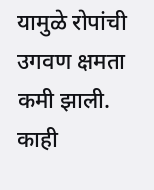यामुळे रोपांची उगवण क्षमता कमी झाली. काही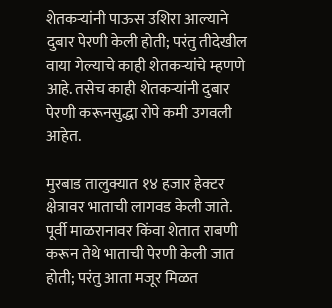शेतकऱ्यांनी पाऊस उशिरा आल्याने दुबार पेरणी केली होती; परंतु तीदेखील वाया गेल्याचे काही शेतकऱ्यांचे म्हणणे आहे. तसेच काही शेतकऱ्यांनी दुबार पेरणी करूनसुद्धा रोपे कमी उगवली आहेत.

मुरबाड तालुक्यात १४ हजार हेक्टर क्षेत्रावर भाताची लागवड केली जाते. पूर्वी माळरानावर किंवा शेतात राबणी करून तेथे भाताची पेरणी केली जात होती; परंतु आता मजूर मिळत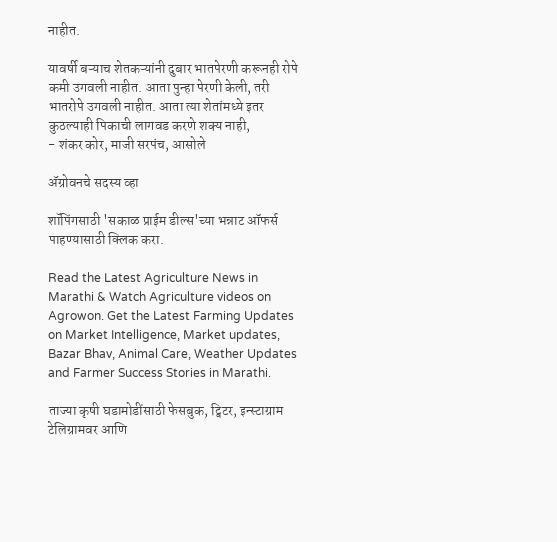नाहीत.

यावर्षी बऱ्याच शेतकऱ्यांनी दुबार भातपेरणी करूनही रोपे कमी उगवली नाहीत. आता पुन्हा पेरणी केली, तरी भातरोपे उगवली नाहीत. आता त्या शेतांमध्ये इतर कुठल्याही पिकाची लागवड करणे शक्य नाही,
- शंकर कोर, माजी सरपंच, आसोले

ॲग्रोवनचे सदस्य व्हा

शॉपिंगसाठी 'सकाळ प्राईम डील्स'च्या भन्नाट ऑफर्स पाहण्यासाठी क्लिक करा.

Read the Latest Agriculture News in Marathi & Watch Agriculture videos on Agrowon. Get the Latest Farming Updates on Market Intelligence, Market updates, Bazar Bhav, Animal Care, Weather Updates and Farmer Success Stories in Marathi.

ताज्या कृषी घडामोडींसाठी फेसबुक, ट्विटर, इन्स्टाग्राम टेलिग्रामवर आणि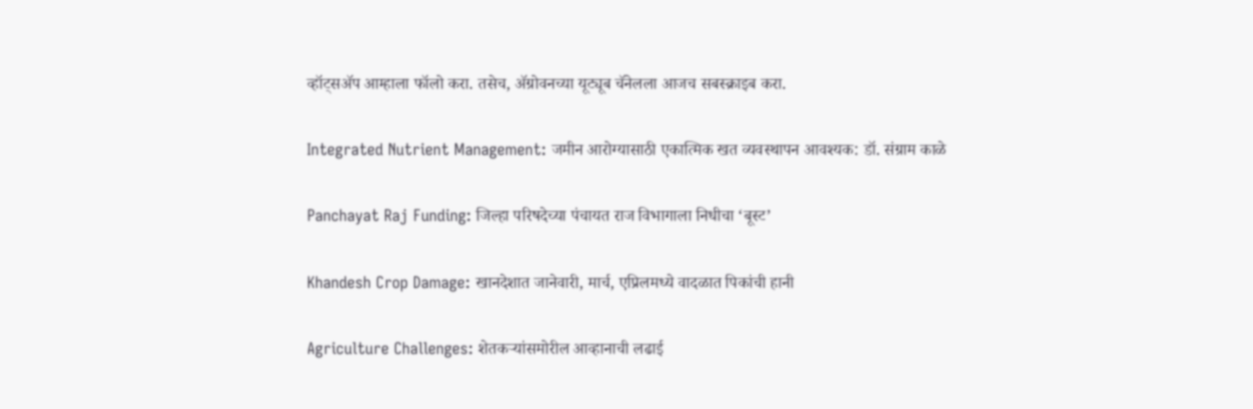व्हॉट्सॲप आम्हाला फॉलो करा. तसेच, ॲग्रोवनच्या यूट्यूब चॅनेलला आजच सबस्क्राइब करा.

Integrated Nutrient Management: जमीन आरोग्यासाठी एकात्मिक खत व्यवस्थापन आवश्यक: डॉ. संग्राम काळे

Panchayat Raj Funding: जिल्हा परिषदेच्या पंचायत राज विभागाला निधीचा ‘बूस्ट’

Khandesh Crop Damage: खानदेशात जानेवारी, मार्च, एप्रिलमध्ये वादळात पिकांची हानी

Agriculture Challenges: शेतकऱ्यांसमोरील आव्हानाची लढाई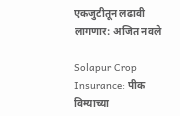एकजुटीतून लढावी लागणार: अजित नवले

Solapur Crop Insurance: पीक विम्याच्या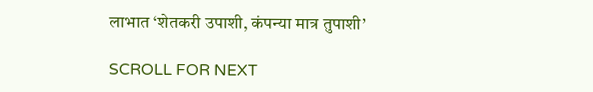लाभात ‘शेतकरी उपाशी, कंपन्या मात्र तुपाशी’

SCROLL FOR NEXT